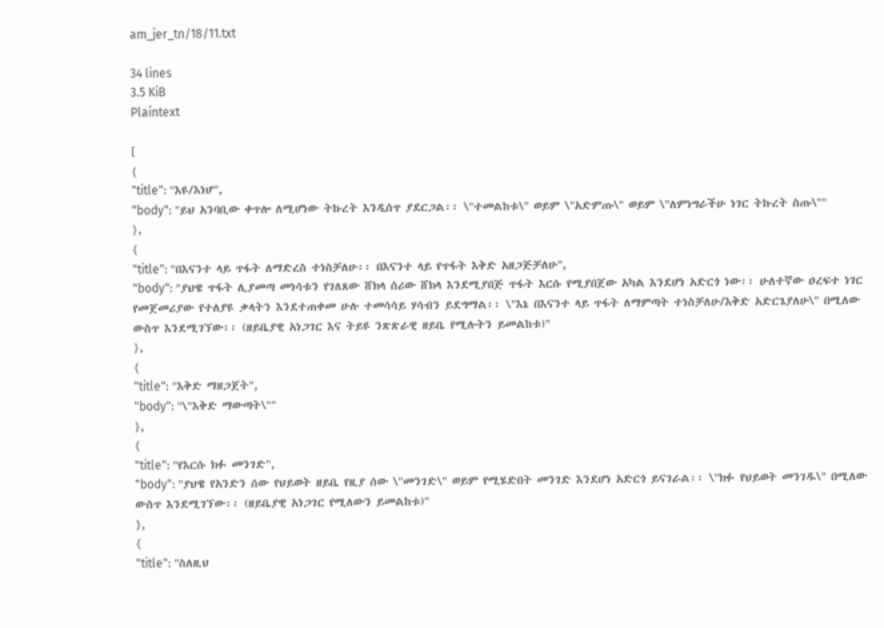am_jer_tn/18/11.txt

34 lines
3.5 KiB
Plaintext

[
{
"title": "እዩ/እነሆ",
"body": "ይህ አንባቢው ቀጥሎ ለሚሆነው ትኩረት እንዲሰጥ ያደርጋል፡፡ \"ተመልከቱ\" ወይም \"አድምጡ\" ወይም \"ለምነግራችሁ ነገር ትኩረት ስጡ\""
},
{
"title": "በእናንተ ላይ ጥፋት ለማድረስ ተነስቻለሁ፡፡ በእናንተ ላይ የጥፋት እቅድ አዘጋጅቻለሁ",
"body": "ያህዌ ጥፋት ሊያመጣ መነሳቱን የገለጸው ሸክላ ሰሪው ሸክላ እንደሚያበጅ ጥፋት እርሱ የሚያበጀው አካል እንደሆነ አድርጎ ነው፡፡ ሁለተኛው ዐረፍተ ነገር የመጀመሪያው የተለያዩ ቃላትን እንደተጠቀመ ሁሉ ተመሳሳይ ሃሳብን ይደግማል፡፡ \"እኔ በእናንተ ላይ ጥፋት ለማምጣት ተነስቻለሁ/እቅድ አድርጌያለሁ\" በሚለው ውስጥ እንደሚገኘው፡፡ (ዘይቤያዊ አነጋገር እና ትይዩ ንጽጽራዊ ዘይቤ የሚሉትን ይመልከቱ)"
},
{
"title": "እቅድ ማዘጋጀት",
"body": "\"እቅድ ማውጣት\""
},
{
"title": "የእርሱ ክፉ መንገድ",
"body": "ያህዌ የአንድን ሰው የህይወት ዘይቤ የዚያ ሰው \"መንገድ\" ወይም የሚሄድበት መንገድ እንደሆነ አድርጎ ይናገራል፡፡ \"ክፉ የህይወት መንገዱ\" በሚለው ውስጥ እንደሚገኘው፡፡ (ዘይቤያዊ አነጋገር የሚለውን ይመልከቱ)"
},
{
"title": "ስለዚህ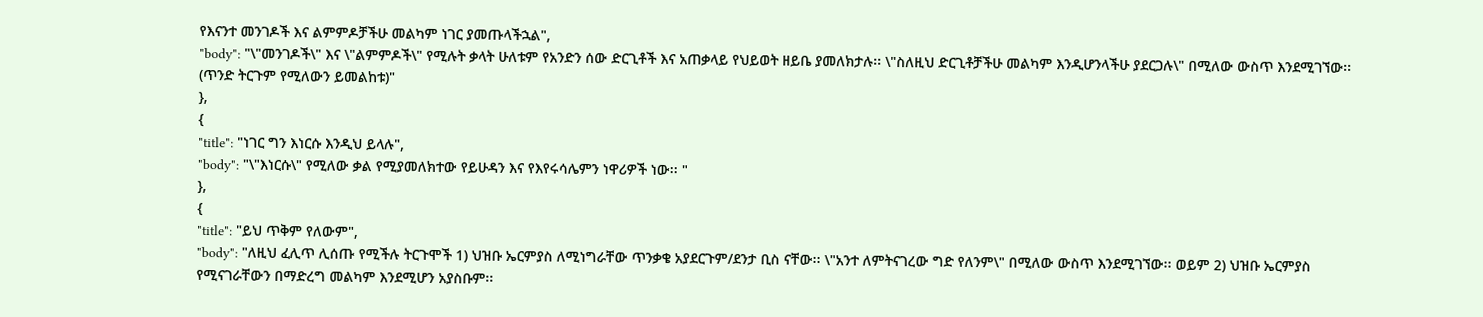የእናንተ መንገዶች እና ልምምዶቻችሁ መልካም ነገር ያመጡላችኋል",
"body": "\"መንገዶች\" እና \"ልምምዶች\" የሚሉት ቃላት ሁለቱም የአንድን ሰው ድርጊቶች እና አጠቃላይ የህይወት ዘይቤ ያመለክታሉ፡፡ \"ስለዚህ ድርጊቶቻችሁ መልካም እንዲሆንላችሁ ያደርጋሉ\" በሚለው ውስጥ እንደሚገኘው፡፡ (ጥንድ ትርጉም የሚለውን ይመልከቱ)"
},
{
"title": "ነገር ግን እነርሱ እንዲህ ይላሉ",
"body": "\"እነርሱ\" የሚለው ቃል የሚያመለክተው የይሁዳን እና የእየሩሳሌምን ነዋሪዎች ነው፡፡ "
},
{
"title": "ይህ ጥቅም የለውም",
"body": "ለዚህ ፈሊጥ ሊሰጡ የሚችሉ ትርጉሞች 1) ህዝቡ ኤርምያስ ለሚነግራቸው ጥንቃቄ አያደርጉም/ደንታ ቢስ ናቸው፡፡ \"አንተ ለምትናገረው ግድ የለንም\" በሚለው ውስጥ እንደሚገኘው፡፡ ወይም 2) ህዝቡ ኤርምያስ የሚናገራቸውን በማድረግ መልካም እንደሚሆን አያስቡም፡፡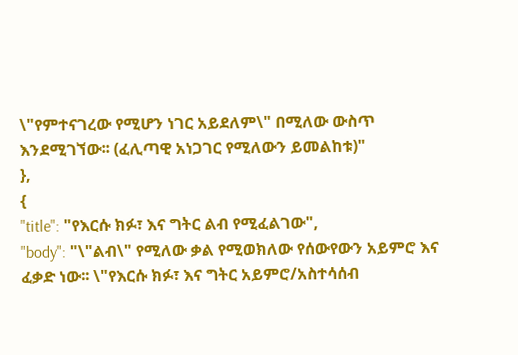\"የምተናገረው የሚሆን ነገር አይደለም\" በሚለው ውስጥ እንደሚገኘው፡፡ (ፈሊጣዊ አነጋገር የሚለውን ይመልከቱ)"
},
{
"title": "የእርሱ ክፉ፣ እና ግትር ልብ የሚፈልገው",
"body": "\"ልብ\" የሚለው ቃል የሚወክለው የሰውየውን አይምሮ እና ፈቃድ ነው፡፡ \"የእርሱ ክፉ፣ እና ግትር አይምሮ/አስተሳሰብ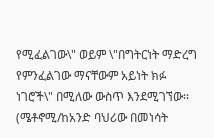የሚፈልገው\" ወይም \"በግትርነት ማድረግ የምንፈልገው ማናቸውም አይነት ክፉ ነገሮች\" በሚለው ውስጥ እንደሚገኘው፡፡ (ሜቶኖሚ/ከአንድ ባህሪው በመነሳት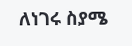ለነገሩ ስያሜ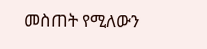መስጠት የሚለውን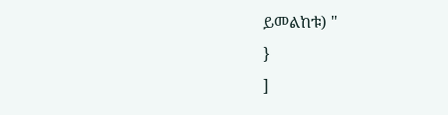ይመልከቱ) "
}
]